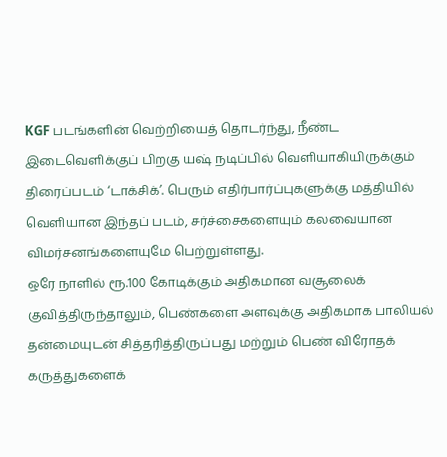KGF படங்களின் வெற்றியைத் தொடர்ந்து, நீண்ட இடைவெளிக்குப் பிறகு யஷ் நடிப்பில் வெளியாகியிருக்கும் திரைப்படம் ‘டாக்சிக்’. பெரும் எதிர்பார்ப்புகளுக்கு மத்தியில் வெளியான இந்தப் படம், சர்ச்சைகளையும் கலவையான விமர்சனங்களையுமே பெற்றுள்ளது.
ஒரே நாளில் ரூ.100 கோடிக்கும் அதிகமான வசூலைக் குவித்திருந்தாலும், பெண்களை அளவுக்கு அதிகமாக பாலியல் தன்மையுடன் சித்தரித்திருப்பது மற்றும் பெண் விரோதக் கருத்துகளைக்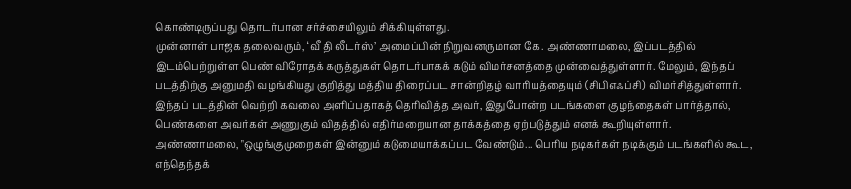கொண்டிருப்பது தொடர்பான சர்ச்சையிலும் சிக்கியுள்ளது.
முன்னாள் பாஜக தலைவரும், ‘வீ தி லீடர்ஸ்’ அமைப்பின் நிறுவனருமான கே. அண்ணாமலை, இப்படத்தில் இடம்பெற்றுள்ள பெண் விரோதக் கருத்துகள் தொடர்பாகக் கடும் விமர்சனத்தை முன்வைத்துள்ளார். மேலும், இந்தப் படத்திற்கு அனுமதி வழங்கியது குறித்து மத்திய திரைப்பட சான்றிதழ் வாரியத்தையும் (சிபிஎஃப்சி) விமர்சித்துள்ளார்.
இந்தப் படத்தின் வெற்றி கவலை அளிப்பதாகத் தெரிவித்த அவர், இதுபோன்ற படங்களை குழந்தைகள் பார்த்தால், பெண்களை அவர்கள் அணுகும் விதத்தில் எதிர்மறையான தாக்கத்தை ஏற்படுத்தும் எனக் கூறியுள்ளார்.
அண்ணாமலை, "ஒழுங்குமுறைகள் இன்னும் கடுமையாக்கப்பட வேண்டும்... பெரிய நடிகர்கள் நடிக்கும் படங்களில் கூட, எந்தெந்தக்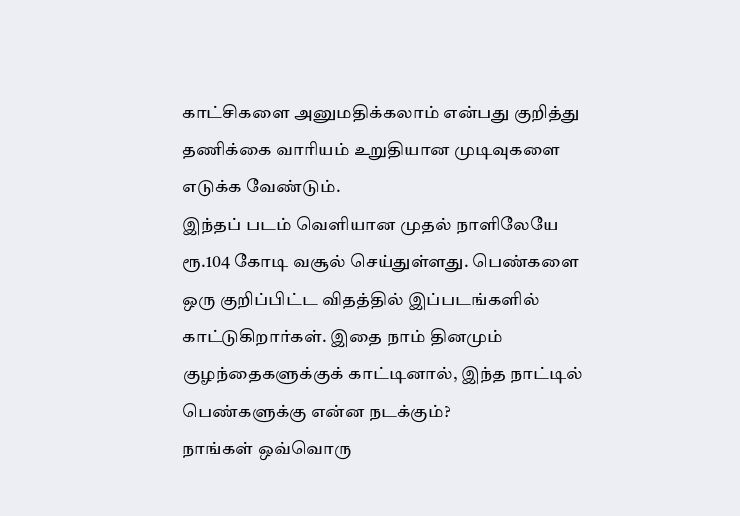காட்சிகளை அனுமதிக்கலாம் என்பது குறித்து தணிக்கை வாரியம் உறுதியான முடிவுகளை எடுக்க வேண்டும்.
இந்தப் படம் வெளியான முதல் நாளிலேயே ரூ.104 கோடி வசூல் செய்துள்ளது. பெண்களை ஒரு குறிப்பிட்ட விதத்தில் இப்படங்களில் காட்டுகிறார்கள். இதை நாம் தினமும் குழந்தைகளுக்குக் காட்டினால், இந்த நாட்டில் பெண்களுக்கு என்ன நடக்கும்?
நாங்கள் ஒவ்வொரு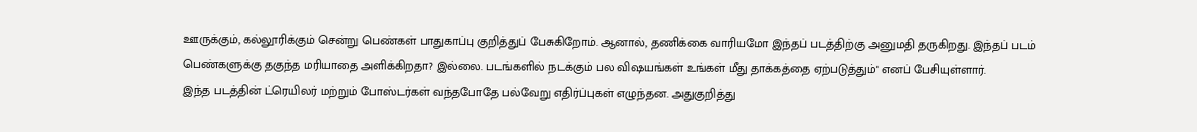ஊருக்கும், கல்லூரிக்கும் சென்று பெண்கள் பாதுகாப்பு குறித்துப் பேசுகிறோம். ஆனால், தணிக்கை வாரியமோ இந்தப் படத்திற்கு அனுமதி தருகிறது. இந்தப் படம் பெண்களுக்கு தகுந்த மரியாதை அளிக்கிறதா? இல்லை. படங்களில் நடக்கும் பல விஷயங்கள் உங்கள் மீது தாக்கத்தை ஏற்படுத்தும்" எனப் பேசியுள்ளார்.
இந்த படத்தின் ட்ரெயிலர் மற்றும் போஸ்டர்கள் வந்தபோதே பல்வேறு எதிர்ப்புகள் எழுந்தன. அதுகுறித்து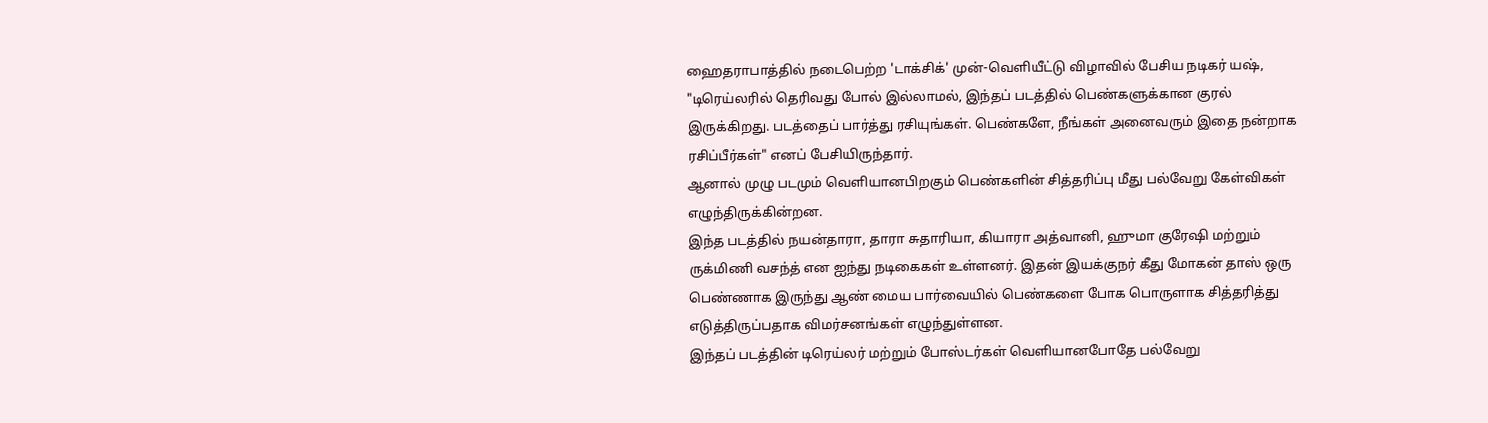ஹைதராபாத்தில் நடைபெற்ற 'டாக்சிக்' முன்-வெளியீட்டு விழாவில் பேசிய நடிகர் யஷ், "டிரெய்லரில் தெரிவது போல் இல்லாமல், இந்தப் படத்தில் பெண்களுக்கான குரல் இருக்கிறது. படத்தைப் பார்த்து ரசியுங்கள். பெண்களே, நீங்கள் அனைவரும் இதை நன்றாக ரசிப்பீர்கள்" எனப் பேசியிருந்தார்.
ஆனால் முழு படமும் வெளியானபிறகும் பெண்களின் சித்தரிப்பு மீது பல்வேறு கேள்விகள் எழுந்திருக்கின்றன.
இந்த படத்தில் நயன்தாரா, தாரா சுதாரியா, கியாரா அத்வானி, ஹுமா குரேஷி மற்றும் ருக்மிணி வசந்த் என ஐந்து நடிகைகள் உள்ளனர். இதன் இயக்குநர் கீது மோகன் தாஸ் ஒரு பெண்ணாக இருந்து ஆண் மைய பார்வையில் பெண்களை போக பொருளாக சித்தரித்து எடுத்திருப்பதாக விமர்சனங்கள் எழுந்துள்ளன.
இந்தப் படத்தின் டிரெய்லர் மற்றும் போஸ்டர்கள் வெளியானபோதே பல்வேறு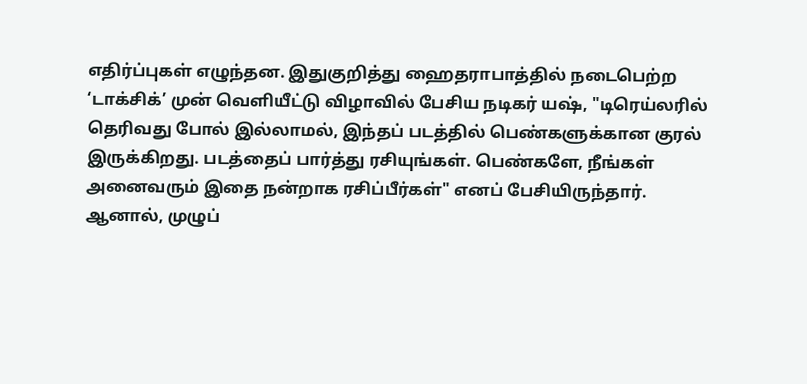எதிர்ப்புகள் எழுந்தன. இதுகுறித்து ஹைதராபாத்தில் நடைபெற்ற ‘டாக்சிக்’ முன் வெளியீட்டு விழாவில் பேசிய நடிகர் யஷ், "டிரெய்லரில் தெரிவது போல் இல்லாமல், இந்தப் படத்தில் பெண்களுக்கான குரல் இருக்கிறது. படத்தைப் பார்த்து ரசியுங்கள். பெண்களே, நீங்கள் அனைவரும் இதை நன்றாக ரசிப்பீர்கள்" எனப் பேசியிருந்தார்.
ஆனால், முழுப்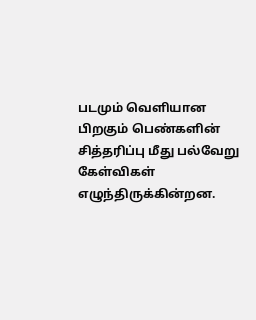படமும் வெளியான பிறகும் பெண்களின் சித்தரிப்பு மீது பல்வேறு கேள்விகள் எழுந்திருக்கின்றன.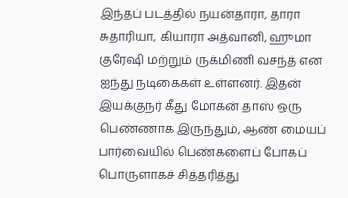இந்தப் படத்தில் நயன்தாரா, தாரா சுதாரியா, கியாரா அத்வானி, ஹுமா குரேஷி மற்றும் ருக்மிணி வசந்த் என ஐந்து நடிகைகள் உள்ளனர். இதன் இயக்குநர் கீது மோகன் தாஸ் ஒரு பெண்ணாக இருந்தும், ஆண் மையப் பார்வையில் பெண்களைப் போகப் பொருளாகச் சித்தரித்து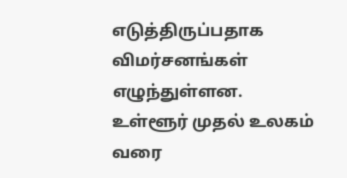எடுத்திருப்பதாக விமர்சனங்கள் எழுந்துள்ளன.
உள்ளூர் முதல் உலகம் வரை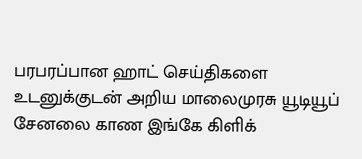பரபரப்பான ஹாட் செய்திகளை உடனுக்குடன் அறிய மாலைமுரசு யூடியூப் சேனலை காண இங்கே கிளிக்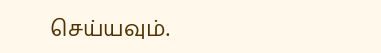செய்யவும்.